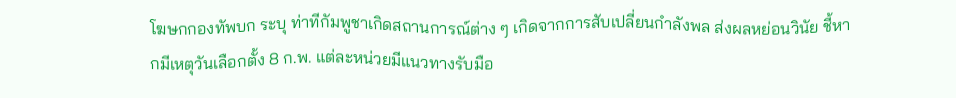โฆษกกองทัพบก ระบุ ท่าทีกัมพูชาเกิดสถานการณ์ต่าง ๆ เกิดจากการสับเปลี่ยนกำลังพล ส่งผลหย่อนวินัย ชี้หากมีเหตุวันเลือกตั้ง 8 ก.พ. แต่ละหน่วยมีแนวทางรับมือ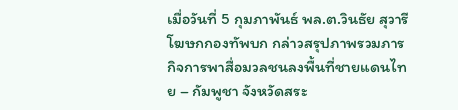เมื่อวันที่ 5 กุมภาพันธ์ พล.ต.วินธัย สุวารี โฆษกกองทัพบก กล่าวสรุปภาพรวมภารกิจการพาสื่อมวลชนลงพื้นที่ชายแดนไทย – กัมพูชา จังหวัดสระ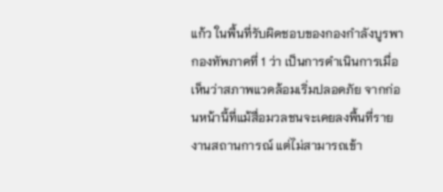แก้ว ในพื้นที่รับผิดชอบของกองกำลังบูรพา กองทัพภาคที่ 1 ว่า เป็นการดำเนินการเมื่อเห็นว่าสภาพแวดล้อมเริ่มปลอดภัย จากก่อนหน้านี้ที่แม้สื่อมวลชนจะเคยลงพื้นที่รายงานสถานการณ์ แต่ไม่สามารถเข้า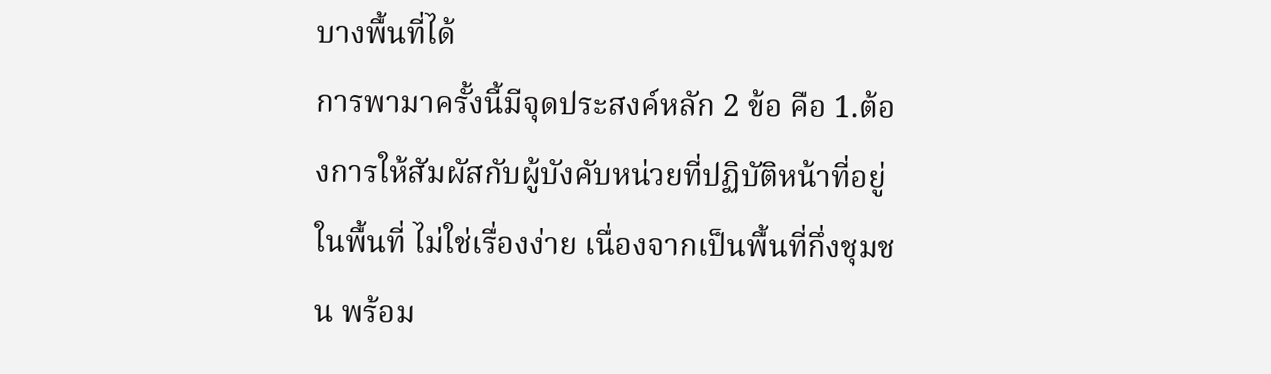บางพื้นที่ได้
การพามาครั้งนี้มีจุดประสงค์หลัก 2 ข้อ คือ 1.ต้องการให้สัมผัสกับผู้บังคับหน่วยที่ปฏิบัติหน้าที่อยู่ในพื้นที่ ไม่ใช่เรื่องง่าย เนื่องจากเป็นพื้นที่กึ่งชุมชน พร้อม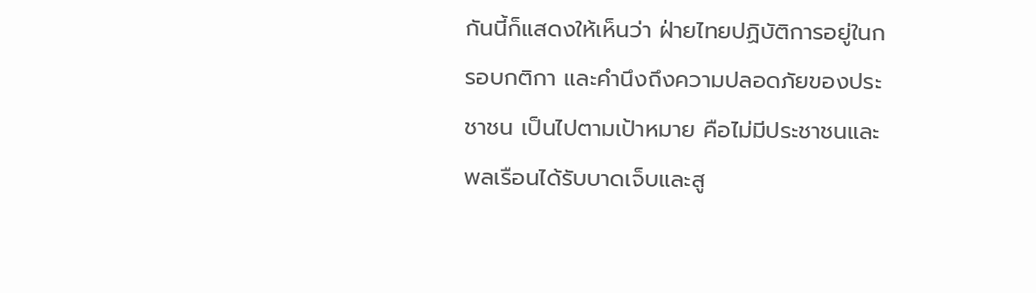กันนี้ก็แสดงให้เห็นว่า ฝ่ายไทยปฏิบัติการอยู่ในกรอบกติกา และคำนึงถึงความปลอดภัยของประชาชน เป็นไปตามเป้าหมาย คือไม่มีประชาชนและพลเรือนได้รับบาดเจ็บและสู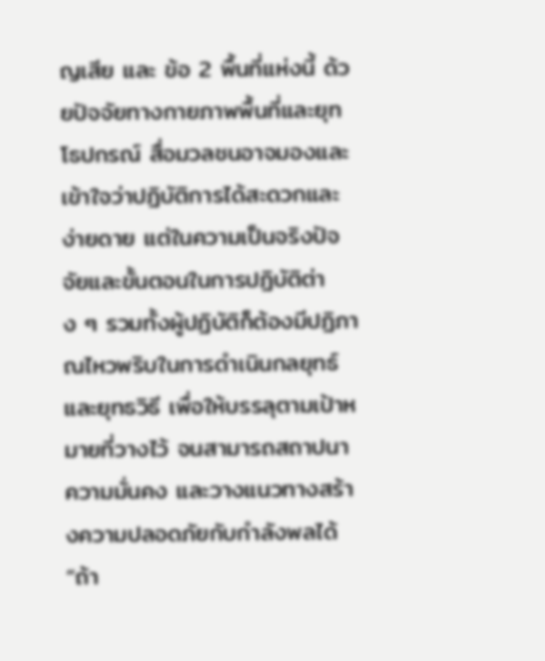ญเสีย และ ข้อ 2 พื้นที่แห่งนี้ ด้วยปัจจัยทางกายภาพพื้นที่และยุทโธปกรณ์ สื่อมวลชนอาจมองและเข้าใจว่าปฏิบัติการได้สะดวกและง่ายดาย แต่ในความเป็นจริงปัจจัยและขั้นตอนในการปฏิบัติต่าง ๆ รวมทั้งผู้ปฏิบัติก็ต้องมีปฏิภาณไหวพริบในการดำเนินกลยุทธ์และยุทธวิธี เพื่อให้บรรลุตามเป้าหมายที่วางไว้ จนสามารถสถาปนาความมั่นคง และวางแนวทางสร้างความปลอดภัยกับกำลังพลได้
“ถ้า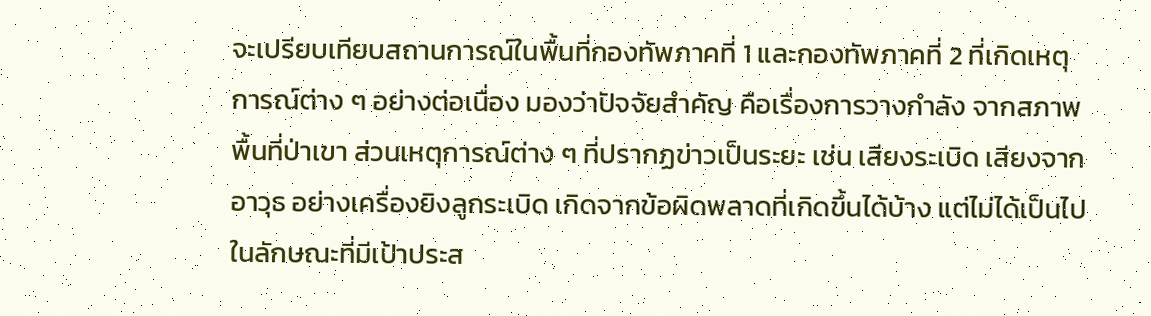จะเปรียบเทียบสถานการณ์ในพื้นที่กองทัพภาคที่ 1 และกองทัพภาคที่ 2 ที่เกิดเหตุการณ์ต่าง ๆ อย่างต่อเนื่อง มองว่าปัจจัยสำคัญ คือเรื่องการวางกำลัง จากสภาพพื้นที่ป่าเขา ส่วนเหตุการณ์ต่าง ๆ ที่ปรากฏข่าวเป็นระยะ เช่น เสียงระเบิด เสียงจากอาวุธ อย่างเครื่องยิงลูกระเบิด เกิดจากข้อผิดพลาดที่เกิดขึ้นได้บ้าง แต่ไม่ได้เป็นไปในลักษณะที่มีเป้าประส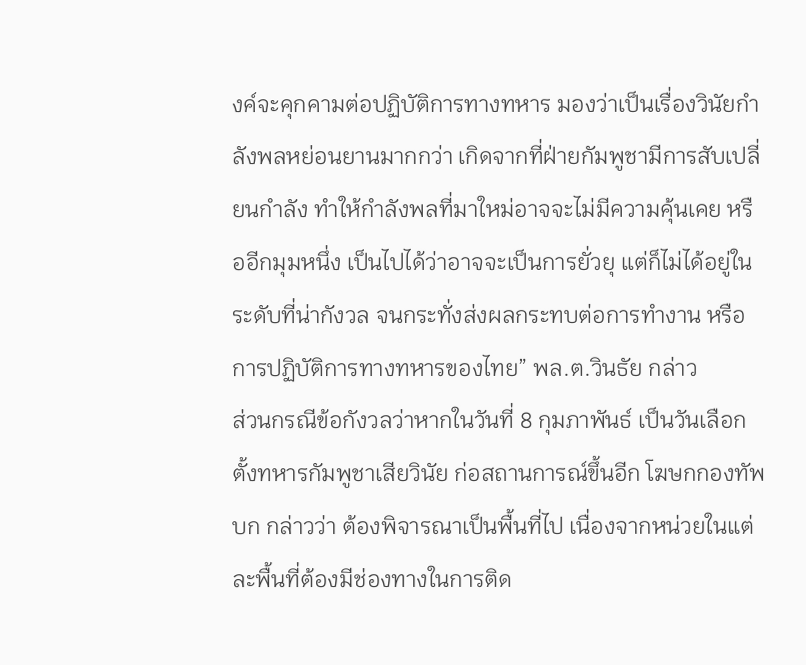งค์จะคุกคามต่อปฏิบัติการทางทหาร มองว่าเป็นเรื่องวินัยกำลังพลหย่อนยานมากกว่า เกิดจากที่ฝ่ายกัมพูชามีการสับเปลี่ยนกำลัง ทำให้กำลังพลที่มาใหม่อาจจะไม่มีความคุ้นเคย หรืออีกมุมหนึ่ง เป็นไปได้ว่าอาจจะเป็นการยั่วยุ แต่ก็ไม่ได้อยู่ในระดับที่น่ากังวล จนกระทั่งส่งผลกระทบต่อการทำงาน หรือการปฏิบัติการทางทหารของไทย” พล.ต.วินธัย กล่าว
ส่วนกรณีข้อกังวลว่าหากในวันที่ 8 กุมภาพันธ์ เป็นวันเลือกตั้งทหารกัมพูชาเสียวินัย ก่อสถานการณ์ขึ้นอีก โฆษกกองทัพบก กล่าวว่า ต้องพิจารณาเป็นพื้นที่ไป เนื่องจากหน่วยในแต่ละพื้นที่ต้องมีช่องทางในการติด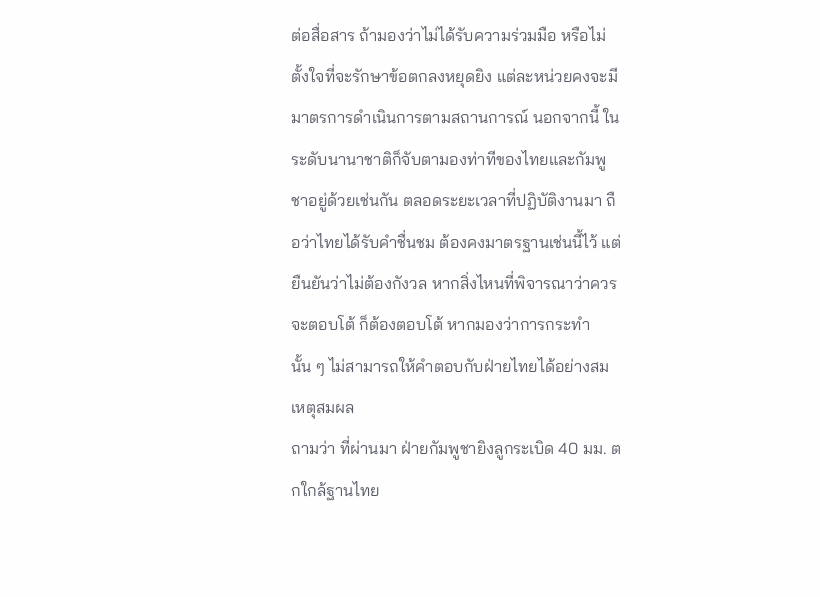ต่อสื่อสาร ถ้ามองว่าไม่ได้รับความร่วมมือ หรือไม่ตั้งใจที่จะรักษาข้อตกลงหยุดยิง แต่ละหน่วยคงจะมีมาตรการดำเนินการตามสถานการณ์ นอกจากนี้ ในระดับนานาชาติก็จับตามองท่าทีของไทยและกัมพูชาอยู่ด้วยเช่นกัน ตลอดระยะเวลาที่ปฏิบัติงานมา ถือว่าไทยได้รับคำชื่นชม ต้องคงมาตรฐานเช่นนี้ไว้ แต่ยืนยันว่าไม่ต้องกังวล หากสิ่งไหนที่พิจารณาว่าควรจะตอบโต้ ก็ต้องตอบโต้ หากมองว่าการกระทำนั้น ๆ ไม่สามารถให้คำตอบกับฝ่ายไทยได้อย่างสมเหตุสมผล
ถามว่า ที่ผ่านมา ฝ่ายกัมพูชายิงลูกระเบิด 40 มม. ตกใกล้ฐานไทย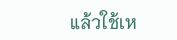แล้วใช้เห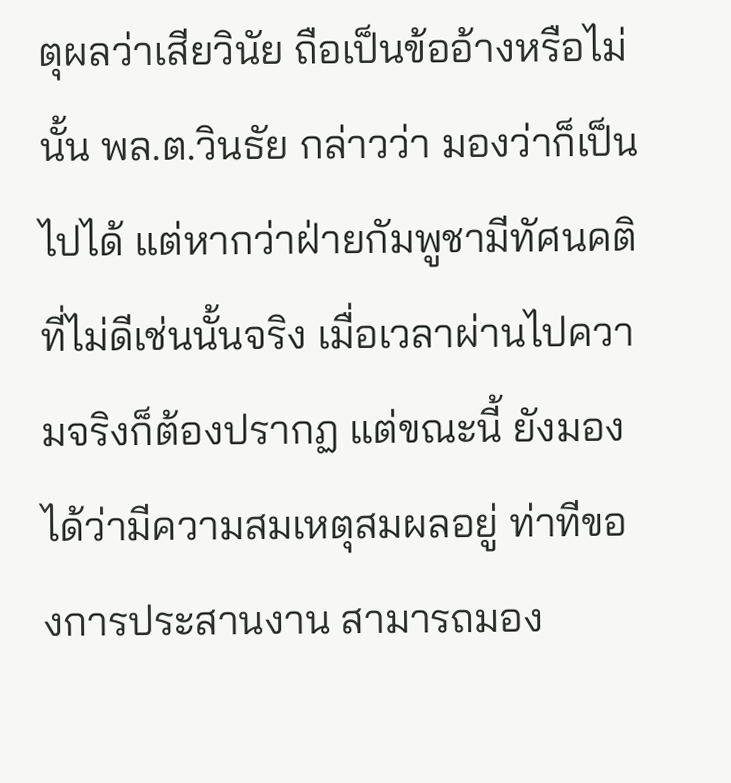ตุผลว่าเสียวินัย ถือเป็นข้ออ้างหรือไม่นั้น พล.ต.วินธัย กล่าวว่า มองว่าก็เป็นไปได้ แต่หากว่าฝ่ายกัมพูชามีทัศนคติที่ไม่ดีเช่นนั้นจริง เมื่อเวลาผ่านไปความจริงก็ต้องปรากฏ แต่ขณะนี้ ยังมองได้ว่ามีความสมเหตุสมผลอยู่ ท่าทีของการประสานงาน สามารถมอง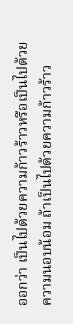ออกว่า เป็นไปด้วยความก้าวร้าวหรือเป็นไปด้วยความนอบน้อม ถ้าเป็นไปด้วยความก้าวร้าว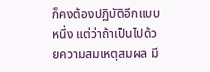ก็คงต้องปฏิบัติอีกแบบหนึ่ง แต่ว่าถ้าเป็นไปด้วยความสมเหตุสมผล มี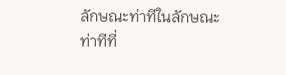ลักษณะท่าทีในลักษณะท่าทีที่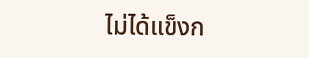ไม่ได้แข็งก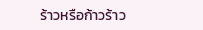ร้าวหรือก้าวร้าว